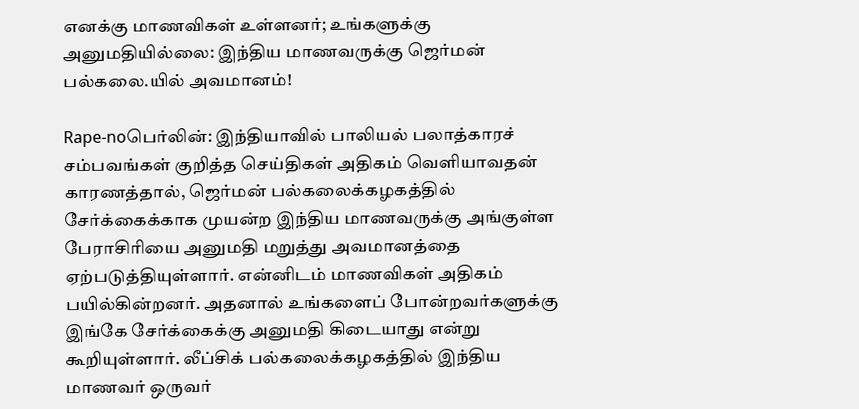எனக்கு மாணவிகள் உள்ளனர்; உங்களுக்கு அனுமதியில்லை: இந்திய மாணவருக்கு ஜெர்மன் பல்கலை.யில் அவமானம்!

Rape-noபெர்லின்: இந்தியாவில் பாலியல் பலாத்காரச் சம்பவங்கள் குறித்த செய்திகள் அதிகம் வெளியாவதன் காரணத்தால், ஜெர்மன் பல்கலைக்கழகத்தில் சேர்க்கைக்காக முயன்ற இந்திய மாணவருக்கு அங்குள்ள பேராசிரியை அனுமதி மறுத்து அவமானத்தை ஏற்படுத்தியுள்ளார். என்னிடம் மாணவிகள் அதிகம் பயில்கின்றனர். அதனால் உங்களைப் போன்றவர்களுக்கு இங்கே சேர்க்கைக்கு அனுமதி கிடையாது என்று கூறியுள்ளார். லீப்சிக் பல்கலைக்கழகத்தில் இந்திய மாணவர் ஒருவர்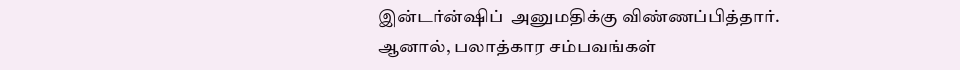இன்டர்ன்ஷிப்  அனுமதிக்கு விண்ணப்பித்தார். ஆனால், பலாத்கார சம்பவங்கள்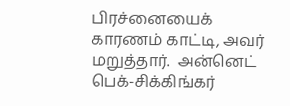பிரச்னையைக்  காரணம் காட்டி, அவர் மறுத்தார்.  அன்னெட் பெக்-சிக்கிங்கர்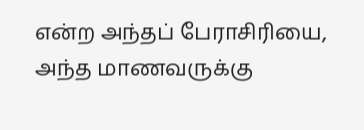என்ற அந்தப் பேராசிரியை, அந்த மாணவருக்கு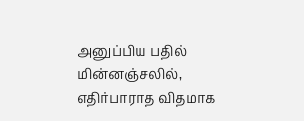அனுப்பிய பதில் மின்னஞ்சலில், எதிர்பாராத விதமாக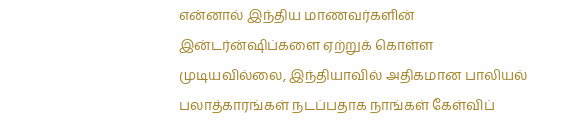என்னால் இந்திய மாணவர்களின் இன்டர்ன்ஷிப்களை ஏற்றுக் கொள்ள முடியவில்லை, இந்தியாவில் அதிகமான பாலியல் பலாத்காரங்கள் நடப்பதாக நாங்கள் கேள்விப்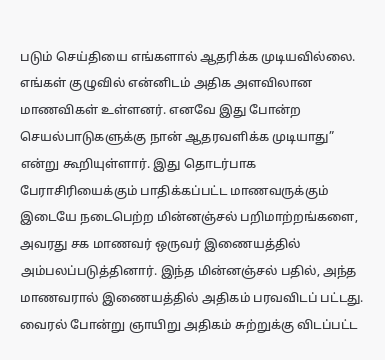படும் செய்தியை எங்களால் ஆதரிக்க முடியவில்லை. எங்கள் குழுவில் என்னிடம் அதிக அளவிலான மாணவிகள் உள்ளனர். எனவே இது போன்ற செயல்பாடுகளுக்கு நான் ஆதரவளிக்க முடியாது” என்று கூறியுள்ளார். இது தொடர்பாக பேராசிரியைக்கும் பாதிக்கப்பட்ட மாணவருக்கும் இடையே நடைபெற்ற மின்னஞ்சல் பறிமாற்றங்களை, அவரது சக மாணவர் ஒருவர் இணையத்தில் அம்பலப்படுத்தினார். இந்த மின்னஞ்சல் பதில், அந்த மாணவரால் இணையத்தில் அதிகம் பரவவிடப் பட்டது. வைரல் போன்று ஞாயிறு அதிகம் சுற்றுக்கு விடப்பட்ட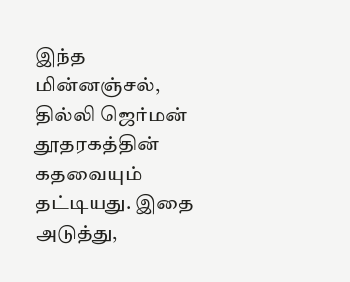இந்த மின்னஞ்சல், தில்லி ஜெர்மன் தூதரகத்தின் கதவையும் தட்டியது. இதை அடுத்து,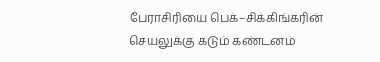பேராசிரியை பெக்–சிக்கிங்கரின் செயலுக்கு கடும் கண்டனம்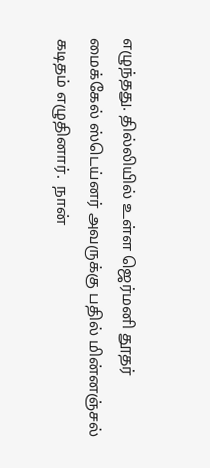எழுந்தது. தில்லியில் உள்ள ஜெர்மனி தூதர் மைக்கேல் ஸ்டெய்னர் அவருக்கு பதில் மின்னஞ்சல் கடிதம் எழுதினார்.  நான்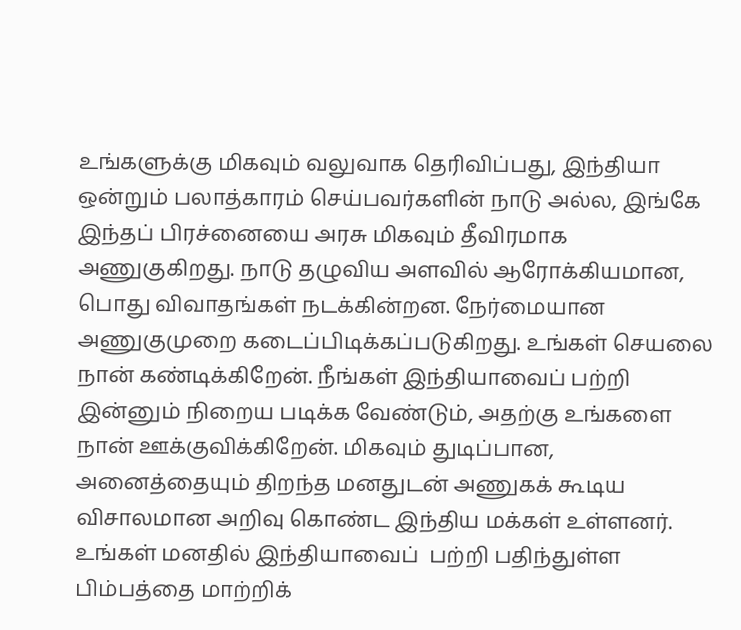உங்களுக்கு மிகவும் வலுவாக தெரிவிப்பது, இந்தியா ஒன்றும் பலாத்காரம் செய்பவர்களின் நாடு அல்ல, இங்கே இந்தப் பிரச்னையை அரசு மிகவும் தீவிரமாக அணுகுகிறது. நாடு தழுவிய அளவில் ஆரோக்கியமான, பொது விவாதங்கள் நடக்கின்றன. நேர்மையான அணுகுமுறை கடைப்பிடிக்கப்படுகிறது. உங்கள் செயலை நான் கண்டிக்கிறேன். நீங்கள் இந்தியாவைப் பற்றி இன்னும் நிறைய படிக்க வேண்டும், அதற்கு உங்களை நான் ஊக்குவிக்கிறேன். மிகவும் துடிப்பான, அனைத்தையும் திறந்த மனதுடன் அணுகக் கூடிய விசாலமான அறிவு கொண்ட இந்திய மக்கள் உள்ளனர். உங்கள் மனதில் இந்தியாவைப்  பற்றி பதிந்துள்ள  பிம்பத்தை மாற்றிக்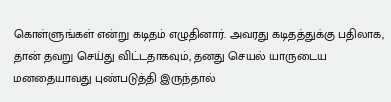கொள்ளுங்கள் என்று கடிதம் எழுதினார். அவரது கடிதத்துக்கு பதிலாக, தான் தவறு செய்து விட்டதாகவும், தனது செயல் யாருடைய மனதையாவது புண்படுத்தி இருந்தால்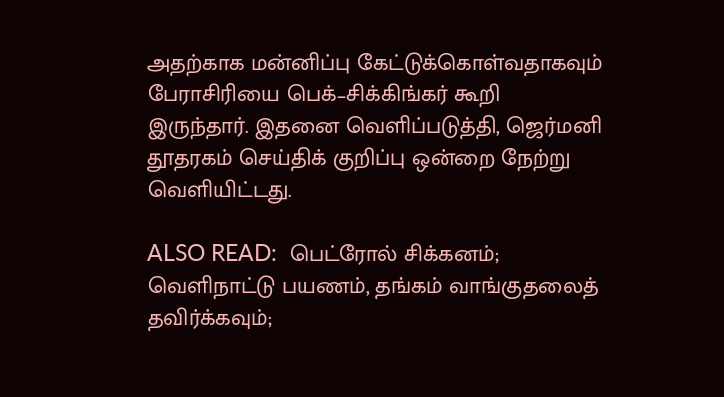அதற்காக மன்னிப்பு கேட்டுக்கொள்வதாகவும் பேராசிரியை பெக்–சிக்கிங்கர் கூறி இருந்தார். இதனை வெளிப்படுத்தி, ஜெர்மனி தூதரகம் செய்திக் குறிப்பு ஒன்றை நேற்று வெளியிட்டது.

ALSO READ:  பெட்ரோல் சிக்கனம்; வெளிநாட்டு பயணம், தங்கம் வாங்குதலைத் தவிர்க்கவும்;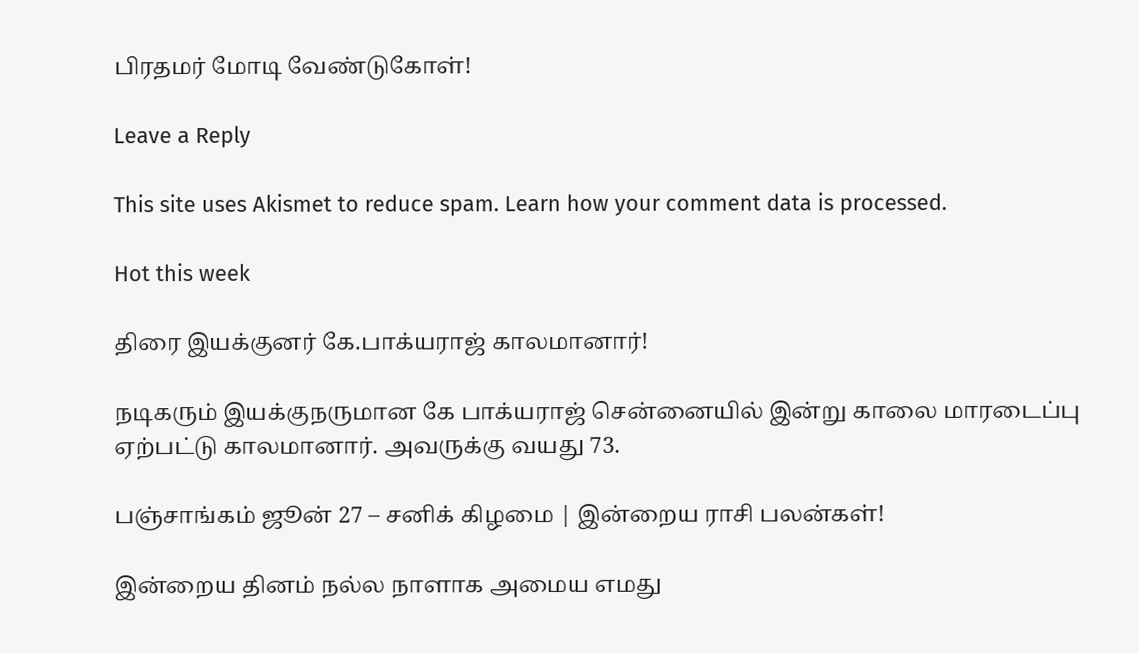பிரதமர் மோடி வேண்டுகோள்!

Leave a Reply

This site uses Akismet to reduce spam. Learn how your comment data is processed.

Hot this week

திரை இயக்குனர் கே.பாக்யராஜ் காலமானார்!

நடிகரும் இயக்குநருமான கே பாக்யராஜ் சென்னையில் இன்று காலை மாரடைப்பு ஏற்பட்டு காலமானார். அவருக்கு வயது 73.

பஞ்சாங்கம் ஜூன் 27 – சனிக் கிழமை | இன்றைய ராசி பலன்கள்!

இன்றைய தினம் நல்ல நாளாக அமைய எமது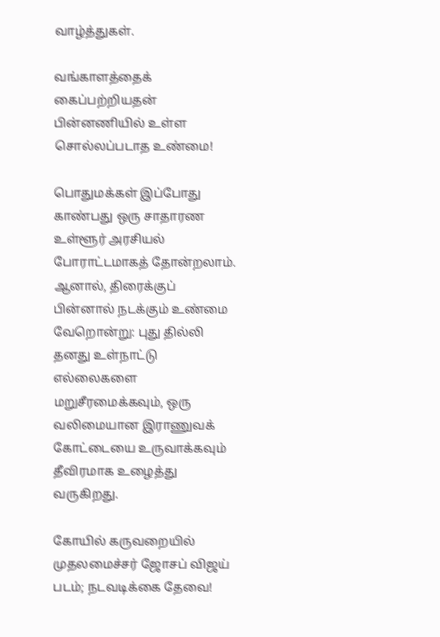வாழ்த்துகள்.

வங்காளத்தைக் கைப்பற்றியதன் பின்னணியில் உள்ள சொல்லப்படாத உண்மை!

பொதுமக்கள் இப்போது காண்பது ஒரு சாதாரண உள்ளூர் அரசியல் போராட்டமாகத் தோன்றலாம். ஆனால், திரைக்குப் பின்னால் நடக்கும் உண்மை வேறொன்று: புது தில்லி தனது உள்நாட்டு எல்லைகளை மறுசீரமைக்கவும், ஒரு வலிமையான இராணுவக் கோட்டையை உருவாக்கவும் தீவிரமாக உழைத்து வருகிறது.

கோயில் கருவறையில் முதலமைச்சர் ஜோசப் விஜய் படம்; நடவடிக்கை தேவை!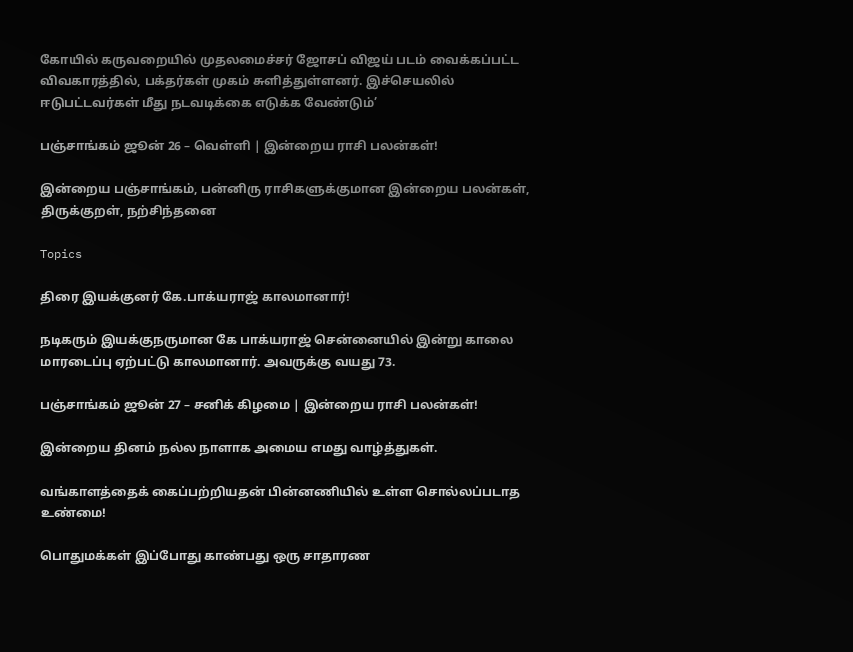கோயில் கருவறையில் முதலமைச்சர் ஜோசப் விஜய் படம் வைக்கப்பட்ட விவகாரத்தில், பக்தர்கள் முகம் சுளித்துள்ளனர். இச்செயலில் ஈடுபட்டவர்கள் மீது நடவடிக்கை எடுக்க வேண்டும்’

பஞ்சாங்கம் ஜூன் 26 – வெள்ளி | இன்றைய ராசி பலன்கள்!

இன்றைய பஞ்சாங்கம், பன்னிரு ராசிகளுக்குமான இன்றைய பலன்கள், திருக்குறள், நற்சிந்தனை

Topics

திரை இயக்குனர் கே.பாக்யராஜ் காலமானார்!

நடிகரும் இயக்குநருமான கே பாக்யராஜ் சென்னையில் இன்று காலை மாரடைப்பு ஏற்பட்டு காலமானார். அவருக்கு வயது 73.

பஞ்சாங்கம் ஜூன் 27 – சனிக் கிழமை | இன்றைய ராசி பலன்கள்!

இன்றைய தினம் நல்ல நாளாக அமைய எமது வாழ்த்துகள்.

வங்காளத்தைக் கைப்பற்றியதன் பின்னணியில் உள்ள சொல்லப்படாத உண்மை!

பொதுமக்கள் இப்போது காண்பது ஒரு சாதாரண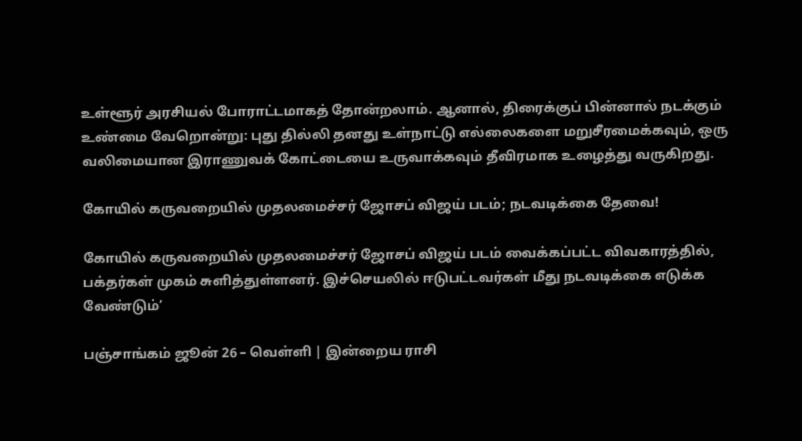உள்ளூர் அரசியல் போராட்டமாகத் தோன்றலாம். ஆனால், திரைக்குப் பின்னால் நடக்கும் உண்மை வேறொன்று: புது தில்லி தனது உள்நாட்டு எல்லைகளை மறுசீரமைக்கவும், ஒரு வலிமையான இராணுவக் கோட்டையை உருவாக்கவும் தீவிரமாக உழைத்து வருகிறது.

கோயில் கருவறையில் முதலமைச்சர் ஜோசப் விஜய் படம்; நடவடிக்கை தேவை!

கோயில் கருவறையில் முதலமைச்சர் ஜோசப் விஜய் படம் வைக்கப்பட்ட விவகாரத்தில், பக்தர்கள் முகம் சுளித்துள்ளனர். இச்செயலில் ஈடுபட்டவர்கள் மீது நடவடிக்கை எடுக்க வேண்டும்’

பஞ்சாங்கம் ஜூன் 26 – வெள்ளி | இன்றைய ராசி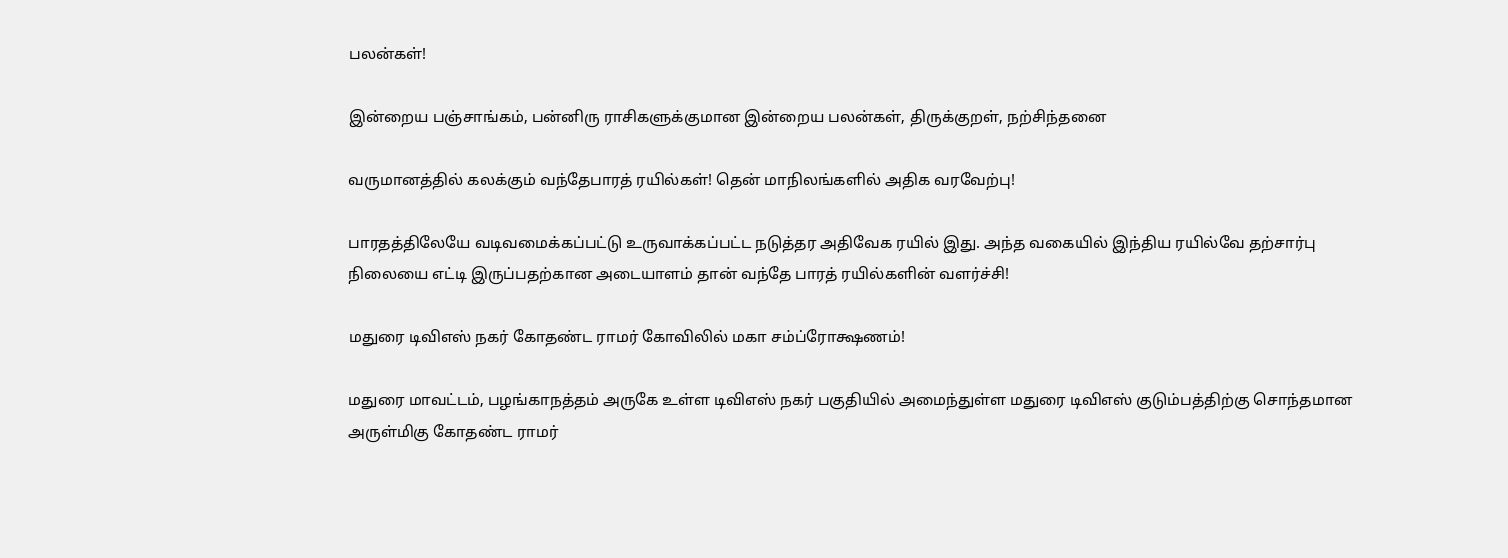பலன்கள்!

இன்றைய பஞ்சாங்கம், பன்னிரு ராசிகளுக்குமான இன்றைய பலன்கள், திருக்குறள், நற்சிந்தனை

வருமானத்தில் கலக்கும் வந்தேபாரத் ரயில்கள்! தென் மாநிலங்களில் அதிக வரவேற்பு!

பாரதத்திலேயே வடிவமைக்கப்பட்டு உருவாக்கப்பட்ட நடுத்தர அதிவேக ரயில் இது. அந்த வகையில் இந்திய ரயில்வே தற்சார்பு நிலையை எட்டி இருப்பதற்கான அடையாளம் தான் வந்தே பாரத் ரயில்களின் வளர்ச்சி!

மதுரை டிவிஎஸ் நகர் கோதண்ட ராமர் கோவிலில் மகா சம்ப்ரோக்ஷணம்!

மதுரை மாவட்டம், பழங்காநத்தம் அருகே உள்ள டிவிஎஸ் நகர் பகுதியில் அமைந்துள்ள மதுரை டிவிஎஸ் குடும்பத்திற்கு சொந்தமான அருள்மிகு கோதண்ட ராமர்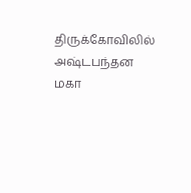திருக்கோவிலில் அஷ்டபந்தன மகா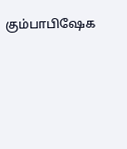கும்பாபிஷேக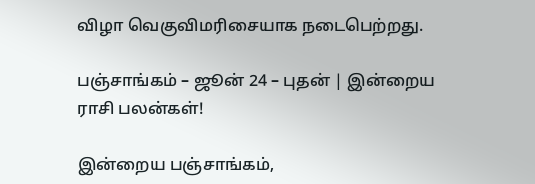விழா வெகுவிமரிசையாக நடைபெற்றது.

பஞ்சாங்கம் – ஜூன் 24 – புதன் | இன்றைய ராசி பலன்கள்!

இன்றைய பஞ்சாங்கம்,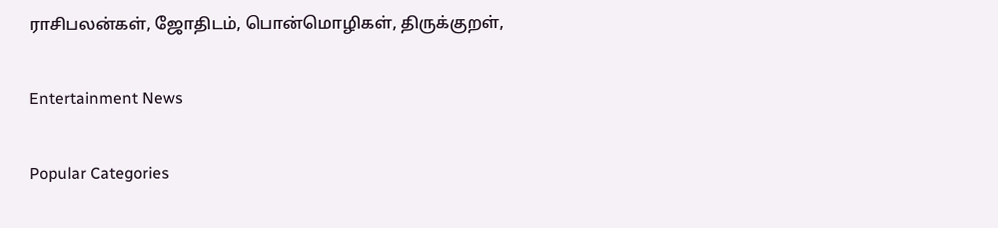ராசிபலன்கள், ஜோதிடம், பொன்மொழிகள், திருக்குறள்,

Entertainment News

Popular Categories